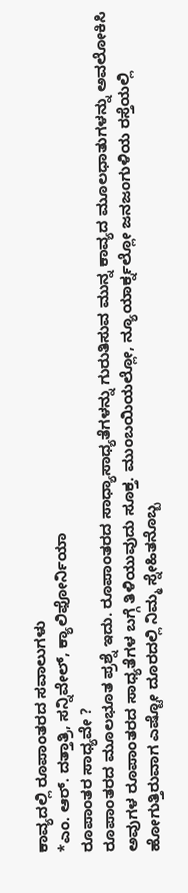ಕಾವ್ಯದಲ್ಲಿ ರೂಪಾಂತರದ ಸವಾಲುಗಳು
*ಎಂ. ಆರ್. ದತ್ತಾತ್ರಿ, ಸನ್ನಿವೇಲ್, ಕ್ಯಾಲಿಫೋರ್ನಿಯಾ
ರೂಪಾಂತರ ಸಾಧ್ಯವೇ ?
ರೂಪಾಂತರದ ಮೂಲಭೂತ ಪ್ರಶ್ನೆ ಇದು. ರೂಪಾಂತರದ ಸಾಧ್ಯಾಸಾಧ್ಯತೆಗಳನ್ನು ಗುರುತಿಸುವ ಮುನ್ನ ಕಾವ್ಯದ ಮೂಲಧಾತುಗಳನ್ನು ಅವಲೋಕಿಸಿ ಅವುಗಳ ರೂಪಾಂತರದ ಸಾಧ್ಯತೆಗಳ ಬಗ್ಗೆ ತಿಳಿಯುವುದು ಸೂಕ್ತ. ಮುಂಬಯಿಯಲ್ಲೋ, ನ್ಯೂಯಾರ್ಕ್ನಲ್ಲೋ ಜನಜಂಗುಳಿಯ ರಸ್ತೆಯಲ್ಲಿ ಹೋಗುತ್ತಿರುವಾಗ ಎಷ್ಟೋ ದೂರದಲ್ಲಿ ನಿಮ್ಮ ಸ್ನೇಹಿತನೊಬ್ಬ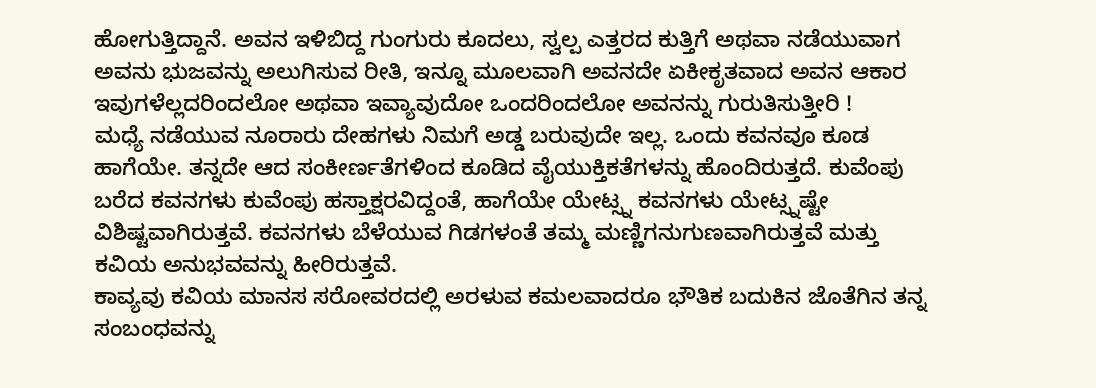ಹೋಗುತ್ತಿದ್ದಾನೆ. ಅವನ ಇಳಿಬಿದ್ದ ಗುಂಗುರು ಕೂದಲು, ಸ್ವಲ್ಪ ಎತ್ತರದ ಕುತ್ತಿಗೆ ಅಥವಾ ನಡೆಯುವಾಗ ಅವನು ಭುಜವನ್ನು ಅಲುಗಿಸುವ ರೀತಿ, ಇನ್ನೂ ಮೂಲವಾಗಿ ಅವನದೇ ಏಕೀಕೃತವಾದ ಅವನ ಆಕಾರ ಇವುಗಳೆಲ್ಲದರಿಂದಲೋ ಅಥವಾ ಇವ್ಯಾವುದೋ ಒಂದರಿಂದಲೋ ಅವನನ್ನು ಗುರುತಿಸುತ್ತೀರಿ !
ಮಧ್ಯೆ ನಡೆಯುವ ನೂರಾರು ದೇಹಗಳು ನಿಮಗೆ ಅಡ್ಡ ಬರುವುದೇ ಇಲ್ಲ. ಒಂದು ಕವನವೂ ಕೂಡ ಹಾಗೆಯೇ. ತನ್ನದೇ ಆದ ಸಂಕೀರ್ಣತೆಗಳಿಂದ ಕೂಡಿದ ವೈಯುಕ್ತಿಕತೆಗಳನ್ನು ಹೊಂದಿರುತ್ತದೆ. ಕುವೆಂಪು ಬರೆದ ಕವನಗಳು ಕುವೆಂಪು ಹಸ್ತಾಕ್ಷರವಿದ್ದಂತೆ, ಹಾಗೆಯೇ ಯೇಟ್ಸ್ನ ಕವನಗಳು ಯೇಟ್ಸ್ನಷ್ಟೇ ವಿಶಿಷ್ಟವಾಗಿರುತ್ತವೆ. ಕವನಗಳು ಬೆಳೆಯುವ ಗಿಡಗಳಂತೆ ತಮ್ಮ ಮಣ್ಣಿಗನುಗುಣವಾಗಿರುತ್ತವೆ ಮತ್ತು ಕವಿಯ ಅನುಭವವನ್ನು ಹೀರಿರುತ್ತವೆ.
ಕಾವ್ಯವು ಕವಿಯ ಮಾನಸ ಸರೋವರದಲ್ಲಿ ಅರಳುವ ಕಮಲವಾದರೂ ಭೌತಿಕ ಬದುಕಿನ ಜೊತೆಗಿನ ತನ್ನ ಸಂಬಂಧವನ್ನು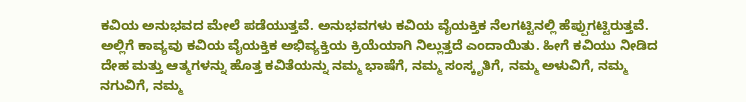ಕವಿಯ ಅನುಭವದ ಮೇಲೆ ಪಡೆಯುತ್ತವೆ. ಅನುಭವಗಳು ಕವಿಯ ವೈಯಕ್ತಿಕ ನೆಲಗಟ್ಟಿನಲ್ಲಿ ಹೆಪ್ಪುಗಟ್ಟಿರುತ್ತವೆ. ಅಲ್ಲಿಗೆ ಕಾವ್ಯವು ಕವಿಯ ವೈಯಕ್ತಿಕ ಅಭಿವ್ಯಕ್ತಿಯ ಕ್ರಿಯೆಯಾಗಿ ನಿಲ್ಲುತ್ತದೆ ಎಂದಾಯಿತು. ಹೀಗೆ ಕವಿಯು ನೀಡಿದ ದೇಹ ಮತ್ತು ಆತ್ಮಗಳನ್ನು ಹೊತ್ತ ಕವಿತೆಯನ್ನು ನಮ್ಮ ಭಾಷೆಗೆ, ನಮ್ಮ ಸಂಸ್ಕೃತಿಗೆ, ನಮ್ಮ ಅಳುವಿಗೆ, ನಮ್ಮ ನಗುವಿಗೆ, ನಮ್ಮ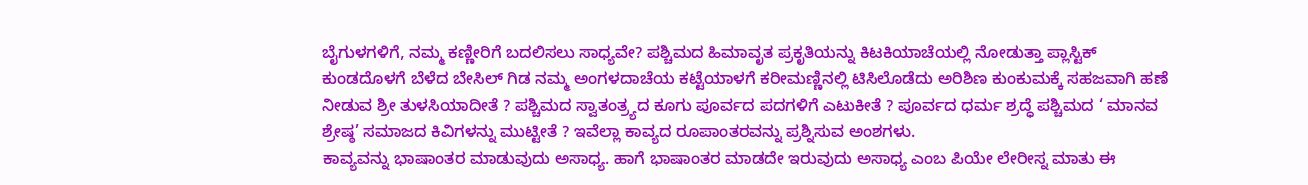ಬೈಗುಳಗಳಿಗೆ, ನಮ್ಮ ಕಣ್ಣೀರಿಗೆ ಬದಲಿಸಲು ಸಾಧ್ಯವೇ? ಪಶ್ಚಿಮದ ಹಿಮಾವೃತ ಪ್ರಕೃತಿಯನ್ನು ಕಿಟಕಿಯಾಚೆಯಲ್ಲಿ ನೋಡುತ್ತಾ ಪ್ಲಾಸ್ಟಿಕ್ ಕುಂಡದೊಳಗೆ ಬೆಳೆದ ಬೇಸಿಲ್ ಗಿಡ ನಮ್ಮ ಅಂಗಳದಾಚೆಯ ಕಟ್ಟೆಯಾಳಗೆ ಕರೀಮಣ್ಣಿನಲ್ಲಿ ಟಿಸಿಲೊಡೆದು ಅರಿಶಿಣ ಕುಂಕುಮಕ್ಕೆ ಸಹಜವಾಗಿ ಹಣೆ ನೀಡುವ ಶ್ರೀ ತುಳಸಿಯಾದೀತೆ ? ಪಶ್ಚಿಮದ ಸ್ವಾತಂತ್ರ್ಯದ ಕೂಗು ಪೂರ್ವದ ಪದಗಳಿಗೆ ಎಟುಕೀತೆ ? ಪೂರ್ವದ ಧರ್ಮ ಶ್ರದ್ಧೆ ಪಶ್ಚಿಮದ ‘ ಮಾನವ ಶ್ರೇಷ್ಠ’ ಸಮಾಜದ ಕಿವಿಗಳನ್ನು ಮುಟ್ಟೀತೆ ? ಇವೆಲ್ಲಾ ಕಾವ್ಯದ ರೂಪಾಂತರವನ್ನು ಪ್ರಶ್ನಿಸುವ ಅಂಶಗಳು.
ಕಾವ್ಯವನ್ನು ಭಾಷಾಂತರ ಮಾಡುವುದು ಅಸಾಧ್ಯ. ಹಾಗೆ ಭಾಷಾಂತರ ಮಾಡದೇ ಇರುವುದು ಅಸಾಧ್ಯ ಎಂಬ ಪಿಯೇ ಲೇರೀಸ್ನ ಮಾತು ಈ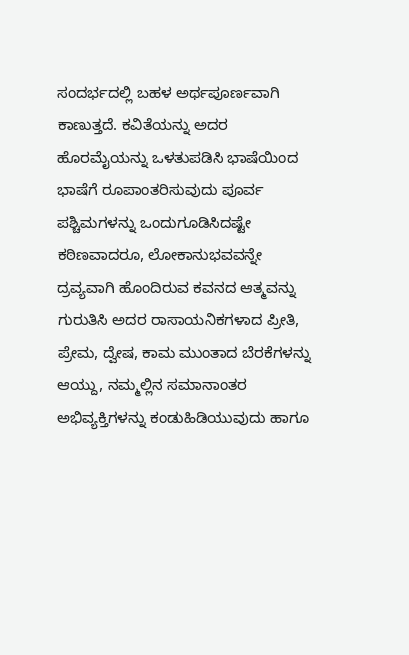ಸಂದರ್ಭದಲ್ಲಿ ಬಹಳ ಅರ್ಥಪೂರ್ಣವಾಗಿ ಕಾಣುತ್ತದೆ. ಕವಿತೆಯನ್ನು ಅದರ ಹೊರಮೈಯನ್ನು ಒಳತುಪಡಿಸಿ ಭಾಷೆಯಿಂದ ಭಾಷೆಗೆ ರೂಪಾಂತರಿಸುವುದು ಪೂರ್ವ ಪಶ್ಚಿಮಗಳನ್ನು ಒಂದುಗೂಡಿಸಿದಷ್ಟೇ ಕಠಿಣವಾದರೂ, ಲೋಕಾನುಭವವನ್ನೇ ದ್ರವ್ಯವಾಗಿ ಹೊಂದಿರುವ ಕವನದ ಆತ್ಮವನ್ನು ಗುರುತಿಸಿ ಅದರ ರಾಸಾಯನಿಕಗಳಾದ ಪ್ರೀತಿ, ಪ್ರೇಮ, ದ್ವೇಷ, ಕಾಮ ಮುಂತಾದ ಬೆರಕೆಗಳನ್ನು ಆಯ್ದು, ನಮ್ಮಲ್ಲಿನ ಸಮಾನಾಂತರ ಅಭಿವ್ಯಕ್ತಿಗಳನ್ನು ಕಂಡುಹಿಡಿಯುವುದು ಹಾಗೂ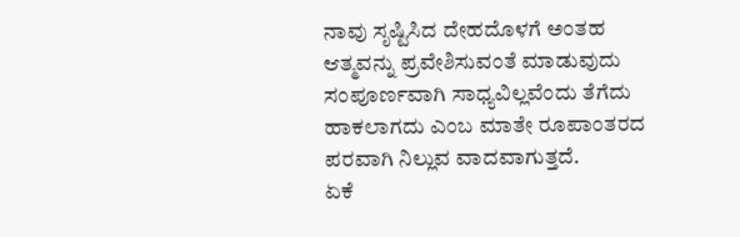ನಾವು ಸೃಷ್ಟಿಸಿದ ದೇಹದೊಳಗೆ ಅಂತಹ ಆತ್ಮವನ್ನು ಪ್ರವೇಶಿಸುವಂತೆ ಮಾಡುವುದು ಸಂಪೂರ್ಣವಾಗಿ ಸಾಧ್ಯವಿಲ್ಲವೆಂದು ತೆಗೆದು ಹಾಕಲಾಗದು ಎಂಬ ಮಾತೇ ರೂಪಾಂತರದ ಪರವಾಗಿ ನಿಲ್ಲುವ ವಾದವಾಗುತ್ತದೆ.
ಏಕೆ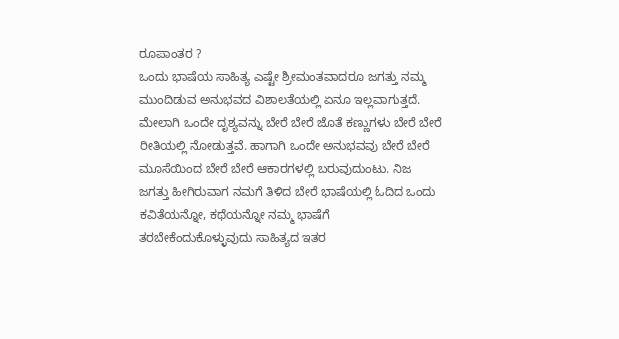ರೂಪಾಂತರ ?
ಒಂದು ಭಾಷೆಯ ಸಾಹಿತ್ಯ ಎಷ್ಟೇ ಶ್ರೀಮಂತವಾದರೂ ಜಗತ್ತು ನಮ್ಮ ಮುಂದಿಡುವ ಅನುಭವದ ವಿಶಾಲತೆಯಲ್ಲಿ ಏನೂ ಇಲ್ಲವಾಗುತ್ತದೆ. ಮೇಲಾಗಿ ಒಂದೇ ದೃಶ್ಯವನ್ನು ಬೇರೆ ಬೇರೆ ಜೊತೆ ಕಣ್ಣುಗಳು ಬೇರೆ ಬೇರೆ ರೀತಿಯಲ್ಲಿ ನೋಡುತ್ತವೆ. ಹಾಗಾಗಿ ಒಂದೇ ಅನುಭವವು ಬೇರೆ ಬೇರೆ ಮೂಸೆಯಿಂದ ಬೇರೆ ಬೇರೆ ಆಕಾರಗಳಲ್ಲಿ ಬರುವುದುಂಟು. ನಿಜ ಜಗತ್ತು ಹೀಗಿರುವಾಗ ನಮಗೆ ತಿಳಿದ ಬೇರೆ ಭಾಷೆಯಲ್ಲಿ ಓದಿದ ಒಂದು ಕವಿತೆಯನ್ನೋ, ಕಥೆಯನ್ನೋ ನಮ್ಮ ಭಾಷೆಗೆ ತರಬೇಕೆಂದುಕೊಳ್ಳುವುದು ಸಾಹಿತ್ಯದ ಇತರ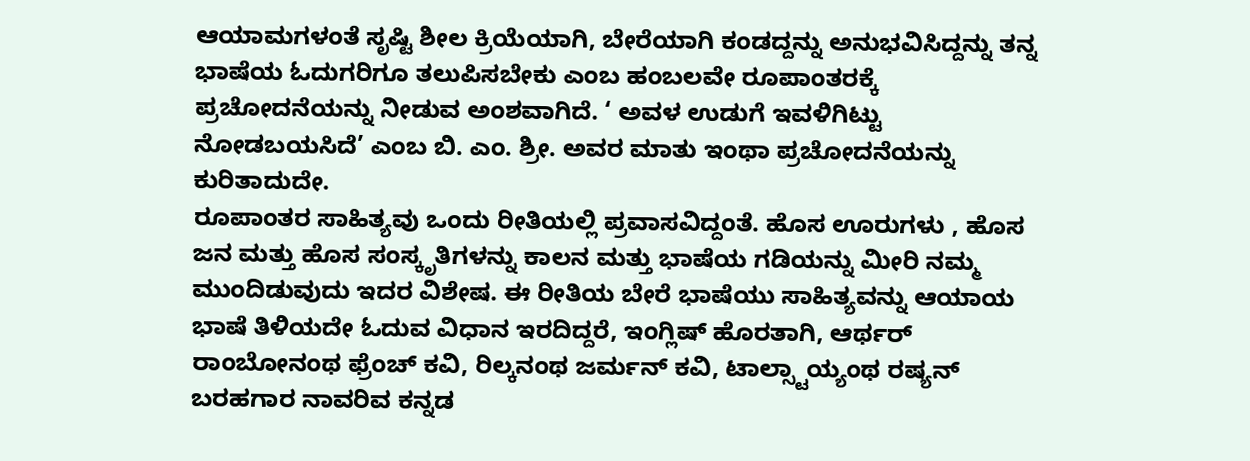ಆಯಾಮಗಳಂತೆ ಸೃಷ್ಟಿ ಶೀಲ ಕ್ರಿಯೆಯಾಗಿ, ಬೇರೆಯಾಗಿ ಕಂಡದ್ದನ್ನು ಅನುಭವಿಸಿದ್ದನ್ನು ತನ್ನ ಭಾಷೆಯ ಓದುಗರಿಗೂ ತಲುಪಿಸಬೇಕು ಎಂಬ ಹಂಬಲವೇ ರೂಪಾಂತರಕ್ಕೆ ಪ್ರಚೋದನೆಯನ್ನು ನೀಡುವ ಅಂಶವಾಗಿದೆ. ‘ ಅವಳ ಉಡುಗೆ ಇವಳಿಗಿಟ್ಟು ನೋಡಬಯಸಿದೆ’ ಎಂಬ ಬಿ. ಎಂ. ಶ್ರೀ. ಅವರ ಮಾತು ಇಂಥಾ ಪ್ರಚೋದನೆಯನ್ನು ಕುರಿತಾದುದೇ.
ರೂಪಾಂತರ ಸಾಹಿತ್ಯವು ಒಂದು ರೀತಿಯಲ್ಲಿ ಪ್ರವಾಸವಿದ್ದಂತೆ. ಹೊಸ ಊರುಗಳು , ಹೊಸ ಜನ ಮತ್ತು ಹೊಸ ಸಂಸ್ಕೃತಿಗಳನ್ನು ಕಾಲನ ಮತ್ತು ಭಾಷೆಯ ಗಡಿಯನ್ನು ಮೀರಿ ನಮ್ಮ ಮುಂದಿಡುವುದು ಇದರ ವಿಶೇಷ. ಈ ರೀತಿಯ ಬೇರೆ ಭಾಷೆಯು ಸಾಹಿತ್ಯವನ್ನು ಆಯಾಯ ಭಾಷೆ ತಿಳಿಯದೇ ಓದುವ ವಿಧಾನ ಇರದಿದ್ದರೆ, ಇಂಗ್ಲಿಷ್ ಹೊರತಾಗಿ, ಆರ್ಥರ್ ರಾಂಬೋನಂಥ ಫ್ರೆಂಚ್ ಕವಿ, ರಿಲ್ಕನಂಥ ಜರ್ಮನ್ ಕವಿ, ಟಾಲ್ಸ್ಟಾಯ್ಯಂಥ ರಷ್ಯನ್ ಬರಹಗಾರ ನಾವರಿವ ಕನ್ನಡ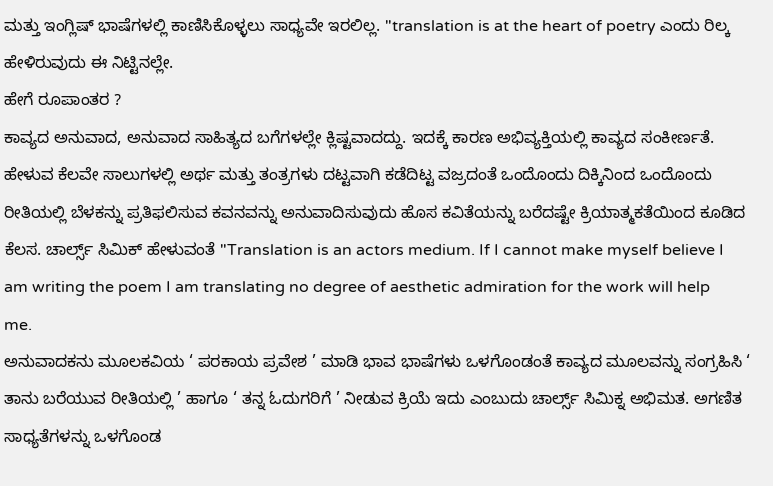ಮತ್ತು ಇಂಗ್ಲಿಷ್ ಭಾಷೆಗಳಲ್ಲಿ ಕಾಣಿಸಿಕೊಳ್ಳಲು ಸಾಧ್ಯವೇ ಇರಲಿಲ್ಲ. "translation is at the heart of poetry ಎಂದು ರಿಲ್ಕ ಹೇಳಿರುವುದು ಈ ನಿಟ್ಟಿನಲ್ಲೇ.
ಹೇಗೆ ರೂಪಾಂತರ ?
ಕಾವ್ಯದ ಅನುವಾದ, ಅನುವಾದ ಸಾಹಿತ್ಯದ ಬಗೆಗಳಲ್ಲೇ ಕ್ಲಿಷ್ಟವಾದದ್ದು. ಇದಕ್ಕೆ ಕಾರಣ ಅಭಿವ್ಯಕ್ತಿಯಲ್ಲಿ ಕಾವ್ಯದ ಸಂಕೀರ್ಣತೆ. ಹೇಳುವ ಕೆಲವೇ ಸಾಲುಗಳಲ್ಲಿ ಅರ್ಥ ಮತ್ತು ತಂತ್ರಗಳು ದಟ್ಟವಾಗಿ ಕಡೆದಿಟ್ಟ ವಜ್ರದಂತೆ ಒಂದೊಂದು ದಿಕ್ಕಿನಿಂದ ಒಂದೊಂದು ರೀತಿಯಲ್ಲಿ ಬೆಳಕನ್ನು ಪ್ರತಿಫಲಿಸುವ ಕವನವನ್ನು ಅನುವಾದಿಸುವುದು ಹೊಸ ಕವಿತೆಯನ್ನು ಬರೆದಷ್ಟೇ ಕ್ರಿಯಾತ್ಮಕತೆಯಿಂದ ಕೂಡಿದ ಕೆಲಸ. ಚಾರ್ಲ್ಸ್ ಸಿಮಿಕ್ ಹೇಳುವಂತೆ "Translation is an actors medium. If I cannot make myself believe I am writing the poem I am translating no degree of aesthetic admiration for the work will help me.
ಅನುವಾದಕನು ಮೂಲಕವಿಯ ‘ ಪರಕಾಯ ಪ್ರವೇಶ ’ ಮಾಡಿ ಭಾವ ಭಾಷೆಗಳು ಒಳಗೊಂಡಂತೆ ಕಾವ್ಯದ ಮೂಲವನ್ನು ಸಂಗ್ರಹಿಸಿ ‘ ತಾನು ಬರೆಯುವ ರೀತಿಯಲ್ಲಿ ’ ಹಾಗೂ ‘ ತನ್ನ ಓದುಗರಿಗೆ ’ ನೀಡುವ ಕ್ರಿಯೆ ಇದು ಎಂಬುದು ಚಾರ್ಲ್ಸ್ ಸಿಮಿಕ್ನ ಅಭಿಮತ. ಅಗಣಿತ ಸಾಧ್ಯತೆಗಳನ್ನು ಒಳಗೊಂಡ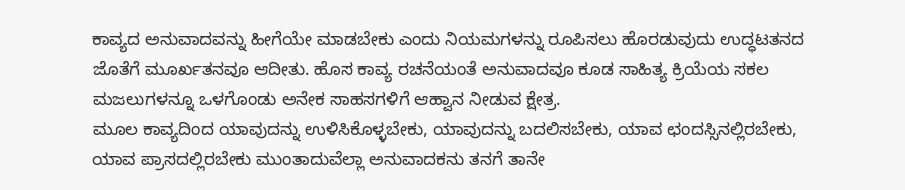ಕಾವ್ಯದ ಅನುವಾದವನ್ನು ಹೀಗೆಯೇ ಮಾಡಬೇಕು ಎಂದು ನಿಯಮಗಳನ್ನು ರೂಪಿಸಲು ಹೊರಡುವುದು ಉದ್ಧಟತನದ ಜೊತೆಗೆ ಮೂರ್ಖತನವೂ ಆದೀತು. ಹೊಸ ಕಾವ್ಯ ರಚನೆಯಂತೆ ಅನುವಾದವೂ ಕೂಡ ಸಾಹಿತ್ಯ ಕ್ರಿಯೆಯ ಸಕಲ ಮಜಲುಗಳನ್ನೂ ಒಳಗೊಂಡು ಅನೇಕ ಸಾಹಸಗಳಿಗೆ ಆಹ್ವಾನ ನೀಡುವ ಕ್ಷೇತ್ರ.
ಮೂಲ ಕಾವ್ಯದಿಂದ ಯಾವುದನ್ನು ಉಳಿಸಿಕೊಳ್ಳಬೇಕು, ಯಾವುದನ್ನು ಬದಲಿಸಬೇಕು, ಯಾವ ಛಂದಸ್ಸಿನಲ್ಲಿರಬೇಕು, ಯಾವ ಪ್ರಾಸದಲ್ಲಿರಬೇಕು ಮುಂತಾದುವೆಲ್ಲಾ ಅನುವಾದಕನು ತನಗೆ ತಾನೇ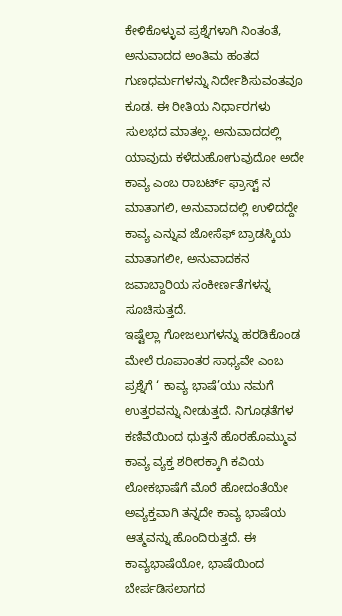ಕೇಳಿಕೊಳ್ಳುವ ಪ್ರಶ್ನೆಗಳಾಗಿ ನಿಂತಂತೆ, ಅನುವಾದದ ಅಂತಿಮ ಹಂತದ ಗುಣಧರ್ಮಗಳನ್ನು ನಿರ್ದೇಶಿಸುವಂತವೂ ಕೂಡ. ಈ ರೀತಿಯ ನಿರ್ಧಾರಗಳು ಸುಲಭದ ಮಾತಲ್ಲ. ಅನುವಾದದಲ್ಲಿ ಯಾವುದು ಕಳೆದುಹೋಗುವುದೋ ಅದೇ ಕಾವ್ಯ ಎಂಬ ರಾಬರ್ಟ್ ಫ್ರಾಸ್ಟ್ ನ ಮಾತಾಗಲಿ, ಅನುವಾದದಲ್ಲಿ ಉಳಿದದ್ದೇ ಕಾವ್ಯ ಎನ್ನುವ ಜೋಸೆಫ್ ಬ್ರಾಡಸ್ಕಿಯ ಮಾತಾಗಲೀ, ಅನುವಾದಕನ ಜವಾಬ್ದಾರಿಯ ಸಂಕೀರ್ಣತೆಗಳನ್ನ ಸೂಚಿಸುತ್ತದೆ.
ಇಷ್ಟೆಲ್ಲಾ ಗೋಜಲುಗಳನ್ನು ಹರಡಿಕೊಂಡ ಮೇಲೆ ರೂಪಾಂತರ ಸಾಧ್ಯವೇ ಎಂಬ ಪ್ರಶ್ನೆಗೆ ‘ ಕಾವ್ಯ ಭಾಷೆ’ಯು ನಮಗೆ ಉತ್ತರವನ್ನು ನೀಡುತ್ತದೆ. ನಿಗೂಢತೆಗಳ ಕಣಿವೆಯಿಂದ ಧುತ್ತನೆ ಹೊರಹೊಮ್ಮುವ ಕಾವ್ಯ ವ್ಯಕ್ತ ಶರೀರಕ್ಕಾಗಿ ಕವಿಯ ಲೋಕಭಾಷೆಗೆ ಮೊರೆ ಹೋದಂತೆಯೇ ಅವ್ಯಕ್ತವಾಗಿ ತನ್ನದೇ ಕಾವ್ಯ ಭಾಷೆಯ ಆತ್ಮವನ್ನು ಹೊಂದಿರುತ್ತದೆ. ಈ ಕಾವ್ಯಭಾಷೆಯೋ, ಭಾಷೆಯಿಂದ ಬೇರ್ಪಡಿಸಲಾಗದ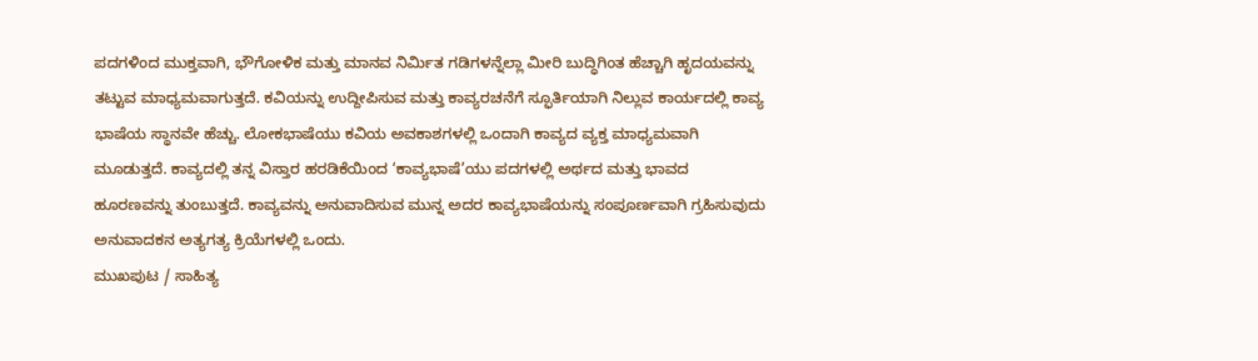ಪದಗಳಿಂದ ಮುಕ್ತವಾಗಿ, ಭೌಗೋಳಿಕ ಮತ್ತು ಮಾನವ ನಿರ್ಮಿತ ಗಡಿಗಳನ್ನೆಲ್ಲಾ ಮೀರಿ ಬುದ್ಧಿಗಿಂತ ಹೆಚ್ಚಾಗಿ ಹೃದಯವನ್ನು ತಟ್ಟುವ ಮಾಧ್ಯಮವಾಗುತ್ತದೆ. ಕವಿಯನ್ನು ಉದ್ದೀಪಿಸುವ ಮತ್ತು ಕಾವ್ಯರಚನೆಗೆ ಸ್ಫೂರ್ತಿಯಾಗಿ ನಿಲ್ಲುವ ಕಾರ್ಯದಲ್ಲಿ ಕಾವ್ಯ ಭಾಷೆಯ ಸ್ಥಾನವೇ ಹೆಚ್ಚು. ಲೋಕಭಾಷೆಯು ಕವಿಯ ಅವಕಾಶಗಳಲ್ಲಿ ಒಂದಾಗಿ ಕಾವ್ಯದ ವ್ಯಕ್ತ ಮಾಧ್ಯಮವಾಗಿ ಮೂಡುತ್ತದೆ. ಕಾವ್ಯದಲ್ಲಿ ತನ್ನ ವಿಸ್ತಾರ ಹರಡಿಕೆಯಿಂದ ‘ಕಾವ್ಯಭಾಷೆ’ಯು ಪದಗಳಲ್ಲಿ ಅರ್ಥದ ಮತ್ತು ಭಾವದ ಹೂರಣವನ್ನು ತುಂಬುತ್ತದೆ. ಕಾವ್ಯವನ್ನು ಅನುವಾದಿಸುವ ಮುನ್ನ ಅದರ ಕಾವ್ಯಭಾಷೆಯನ್ನು ಸಂಪೂರ್ಣವಾಗಿ ಗ್ರಹಿಸುವುದು ಅನುವಾದಕನ ಅತ್ಯಗತ್ಯ ಕ್ರಿಯೆಗಳಲ್ಲಿ ಒಂದು.
ಮುಖಪುಟ / ಸಾಹಿತ್ಯ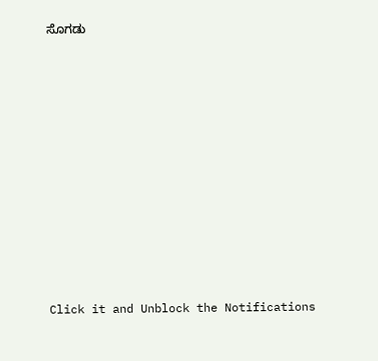ಸೊಗಡು












Click it and Unblock the Notifications